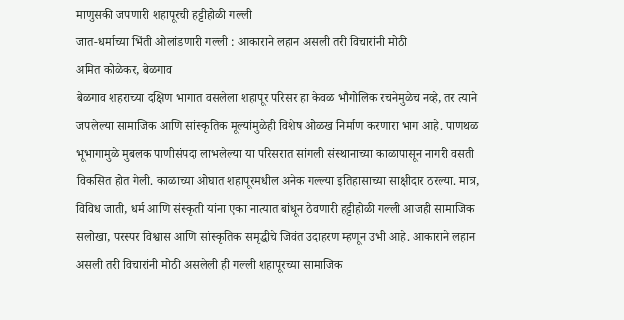माणुसकी जपणारी शहापूरची हट्टीहोळी गल्ली
जात-धर्माच्या भिंती ओलांडणारी गल्ली : आकाराने लहान असली तरी विचारांनी मोठी
अमित कोळेकर, बेळगाव
बेळगाव शहराच्या दक्षिण भागात वसलेला शहापूर परिसर हा केवळ भौगोलिक रचनेमुळेच नव्हे, तर त्याने जपलेल्या सामाजिक आणि सांस्कृतिक मूल्यांमुळेही विशेष ओळख निर्माण करणारा भाग आहे. पाणथळ भूभागामुळे मुबलक पाणीसंपदा लाभलेल्या या परिसरात सांगली संस्थानाच्या काळापासून नागरी वसती विकसित होत गेली. काळाच्या ओघात शहापूरमधील अनेक गल्ल्या इतिहासाच्या साक्षीदार ठरल्या. मात्र, विविध जाती, धर्म आणि संस्कृती यांना एका नात्यात बांधून ठेवणारी हट्टीहोळी गल्ली आजही सामाजिक सलोखा, परस्पर विश्वास आणि सांस्कृतिक समृद्धीचे जिवंत उदाहरण म्हणून उभी आहे. आकाराने लहान असली तरी विचारांनी मोठी असलेली ही गल्ली शहापूरच्या सामाजिक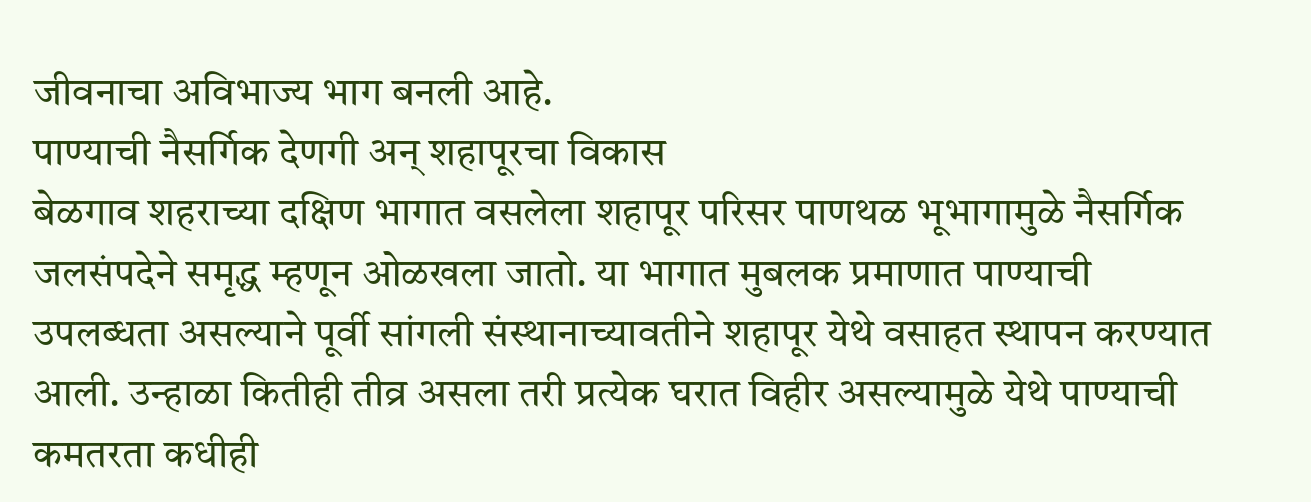जीवनाचा अविभाज्य भाग बनली आहे.
पाण्याची नैसर्गिक देणगी अन् शहापूरचा विकास
बेळगाव शहराच्या दक्षिण भागात वसलेला शहापूर परिसर पाणथळ भूभागामुळे नैसर्गिक जलसंपदेने समृद्ध म्हणून ओळखला जातो. या भागात मुबलक प्रमाणात पाण्याची उपलब्धता असल्याने पूर्वी सांगली संस्थानाच्यावतीने शहापूर येथे वसाहत स्थापन करण्यात आली. उन्हाळा कितीही तीव्र असला तरी प्रत्येक घरात विहीर असल्यामुळे येथे पाण्याची कमतरता कधीही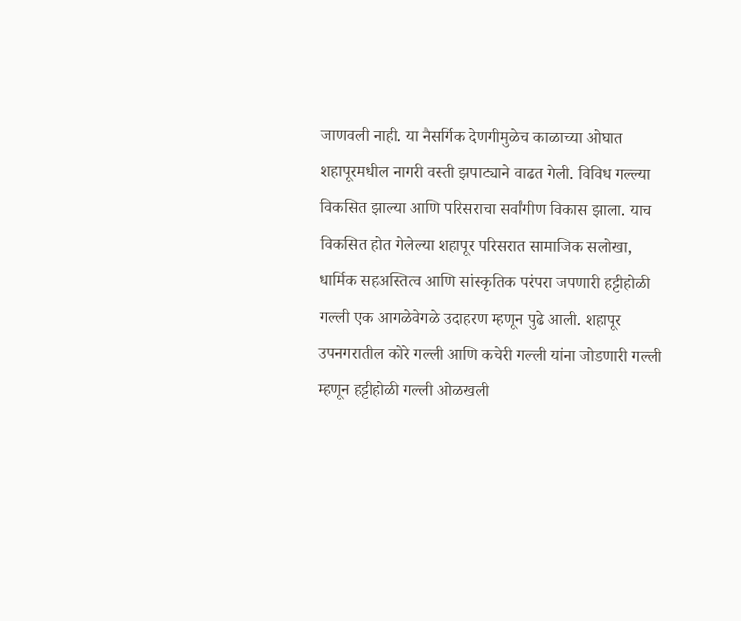जाणवली नाही. या नैसर्गिक देणगीमुळेच काळाच्या ओघात शहापूरमधील नागरी वस्ती झपाट्याने वाढत गेली. विविध गल्ल्या विकसित झाल्या आणि परिसराचा सर्वांगीण विकास झाला. याच विकसित होत गेलेल्या शहापूर परिसरात सामाजिक सलोखा, धार्मिक सहअस्तित्व आणि सांस्कृतिक परंपरा जपणारी हट्टीहोळी गल्ली एक आगळेवेगळे उदाहरण म्हणून पुढे आली. शहापूर उपनगरातील कोरे गल्ली आणि कचेरी गल्ली यांना जोडणारी गल्ली म्हणून हट्टीहोळी गल्ली ओळखली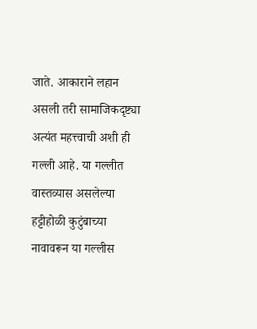जाते. आकाराने लहान असली तरी सामाजिकदृष्ट्या अत्यंत महत्त्वाची अशी ही गल्ली आहे. या गल्लीत वास्तव्यास असलेल्या हट्टीहोळी कुटुंबाच्या नावावरून या गल्लीस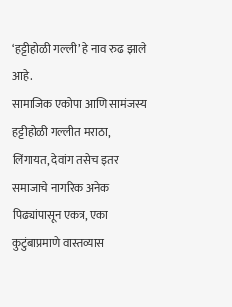‘हट्टीहोळी गल्ली’ हे नाव रुढ झाले आहे.
सामाजिक एकोपा आणि सामंजस्य
हट्टीहोळी गल्लीत मराठा, लिंगायत, देवांग तसेच इतर समाजाचे नागरिक अनेक पिढ्यांपासून एकत्र, एका कुटुंबाप्रमाणे वास्तव्यास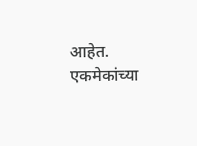आहेत. एकमेकांच्या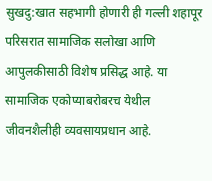सुखदु:खात सहभागी होणारी ही गल्ली शहापूर परिसरात सामाजिक सलोखा आणि आपुलकीसाठी विशेष प्रसिद्ध आहे. या सामाजिक एकोप्याबरोबरच येथील जीवनशैलीही व्यवसायप्रधान आहे.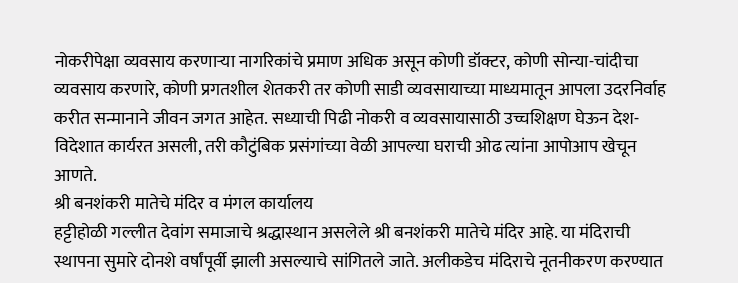नोकरीपेक्षा व्यवसाय करणाऱ्या नागरिकांचे प्रमाण अधिक असून कोणी डॉक्टर, कोणी सोन्या-चांदीचा व्यवसाय करणारे, कोणी प्रगतशील शेतकरी तर कोणी साडी व्यवसायाच्या माध्यमातून आपला उदरनिर्वाह करीत सन्मानाने जीवन जगत आहेत. सध्याची पिढी नोकरी व व्यवसायासाठी उच्चशिक्षण घेऊन देश-विदेशात कार्यरत असली, तरी कौटुंबिक प्रसंगांच्या वेळी आपल्या घराची ओढ त्यांना आपोआप खेचून आणते.
श्री बनशंकरी मातेचे मंदिर व मंगल कार्यालय
हट्टीहोळी गल्लीत देवांग समाजाचे श्रद्धास्थान असलेले श्री बनशंकरी मातेचे मंदिर आहे. या मंदिराची स्थापना सुमारे दोनशे वर्षांपूर्वी झाली असल्याचे सांगितले जाते. अलीकडेच मंदिराचे नूतनीकरण करण्यात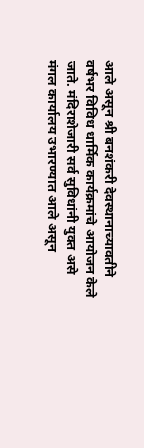आले असून श्री बनशंकरी देवस्थानाच्यावतीने वर्षभर विविध धार्मिक कार्यक्रमांचे आयोजन केले जाते. मंदिराशेजारी सर्व सुविधांनी युक्त असे मंगल कार्यालय उभारण्यात आले असून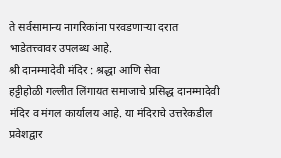ते सर्वसामान्य नागरिकांना परवडणाऱ्या दरात भाडेतत्त्वावर उपलब्ध आहे.
श्री दानम्मादेवी मंदिर : श्रद्धा आणि सेवा
हट्टीहोळी गल्लीत लिंगायत समाजाचे प्रसिद्ध दानम्मादेवी मंदिर व मंगल कार्यालय आहे. या मंदिराचे उत्तरेकडील प्रवेशद्वार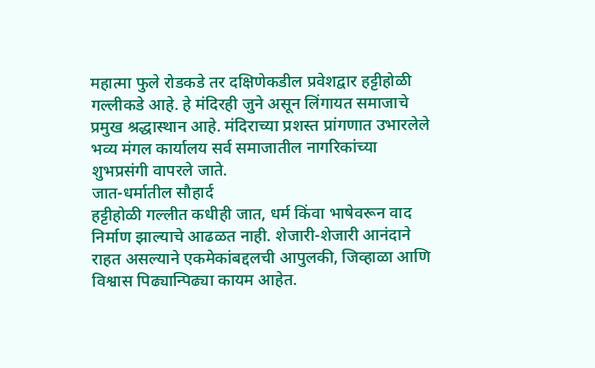महात्मा फुले रोडकडे तर दक्षिणेकडील प्रवेशद्वार हट्टीहोळी गल्लीकडे आहे. हे मंदिरही जुने असून लिंगायत समाजाचे प्रमुख श्रद्धास्थान आहे. मंदिराच्या प्रशस्त प्रांगणात उभारलेले भव्य मंगल कार्यालय सर्व समाजातील नागरिकांच्या शुभप्रसंगी वापरले जाते.
जात-धर्मातील सौहार्द
हट्टीहोळी गल्लीत कधीही जात, धर्म किंवा भाषेवरून वाद निर्माण झाल्याचे आढळत नाही. शेजारी-शेजारी आनंदाने राहत असल्याने एकमेकांबद्दलची आपुलकी, जिव्हाळा आणि विश्वास पिढ्यान्पिढ्या कायम आहेत.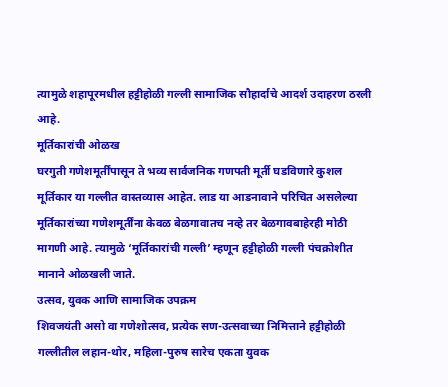त्यामुळे शहापूरमधील हट्टीहोळी गल्ली सामाजिक सौहार्दाचे आदर्श उदाहरण ठरली आहे.
मूर्तिकारांची ओळख
घरगुती गणेशमूर्तींपासून ते भव्य सार्वजनिक गणपती मूर्ती घडविणारे कुशल मूर्तिकार या गल्लीत वास्तव्यास आहेत. लाड या आडनावाने परिचित असलेल्या मूर्तिकारांच्या गणेशमूर्तींना केवळ बेळगावातच नव्हे तर बेळगावबाहेरही मोठी मागणी आहे. त्यामुळे ‘मूर्तिकारांची गल्ली’ म्हणून हट्टीहोळी गल्ली पंचक्रोशीत मानाने ओळखली जाते.
उत्सव, युवक आणि सामाजिक उपक्रम
शिवजयंती असो वा गणेशोत्सव, प्रत्येक सण-उत्सवाच्या निमित्ताने हट्टीहोळी गल्लीतील लहान-थोर, महिला-पुरुष सारेच एकता युवक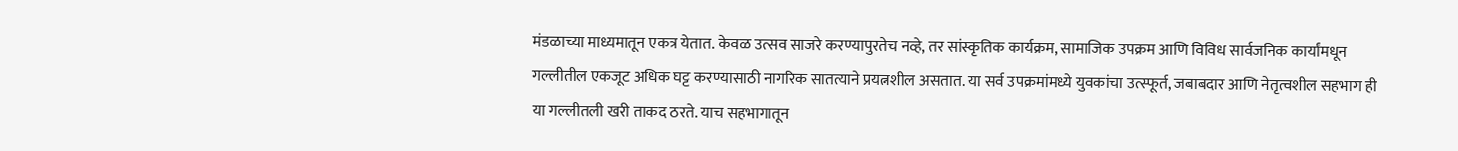मंडळाच्या माध्यमातून एकत्र येतात. केवळ उत्सव साजरे करण्यापुरतेच नव्हे, तर सांस्कृतिक कार्यक्रम, सामाजिक उपक्रम आणि विविध सार्वजनिक कार्यांमधून गल्लीतील एकजूट अधिक घट्ट करण्यासाठी नागरिक सातत्याने प्रयत्नशील असतात. या सर्व उपक्रमांमध्ये युवकांचा उत्स्फूर्त, जबाबदार आणि नेतृत्वशील सहभाग ही या गल्लीतली खरी ताकद ठरते. याच सहभागातून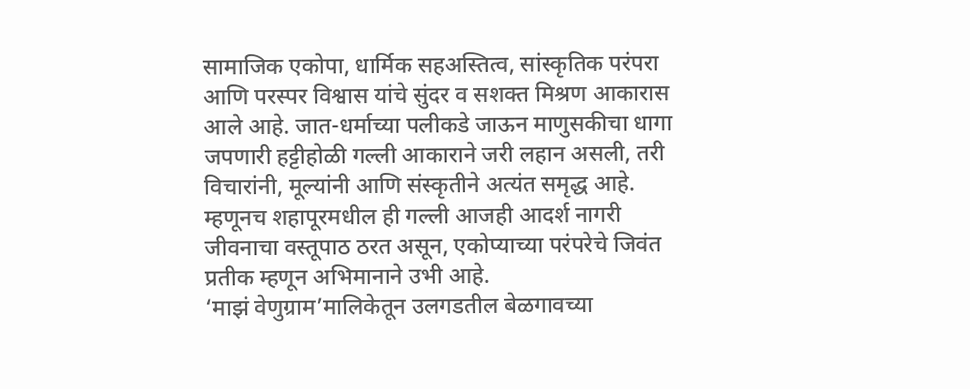सामाजिक एकोपा, धार्मिक सहअस्तित्व, सांस्कृतिक परंपरा आणि परस्पर विश्वास यांचे सुंदर व सशक्त मिश्रण आकारास आले आहे. जात-धर्माच्या पलीकडे जाऊन माणुसकीचा धागा जपणारी हट्टीहोळी गल्ली आकाराने जरी लहान असली, तरी विचारांनी, मूल्यांनी आणि संस्कृतीने अत्यंत समृद्ध आहे. म्हणूनच शहापूरमधील ही गल्ली आजही आदर्श नागरी जीवनाचा वस्तूपाठ ठरत असून, एकोप्याच्या परंपरेचे जिवंत प्रतीक म्हणून अभिमानाने उभी आहे.
‘माझं वेणुग्राम’मालिकेतून उलगडतील बेळगावच्या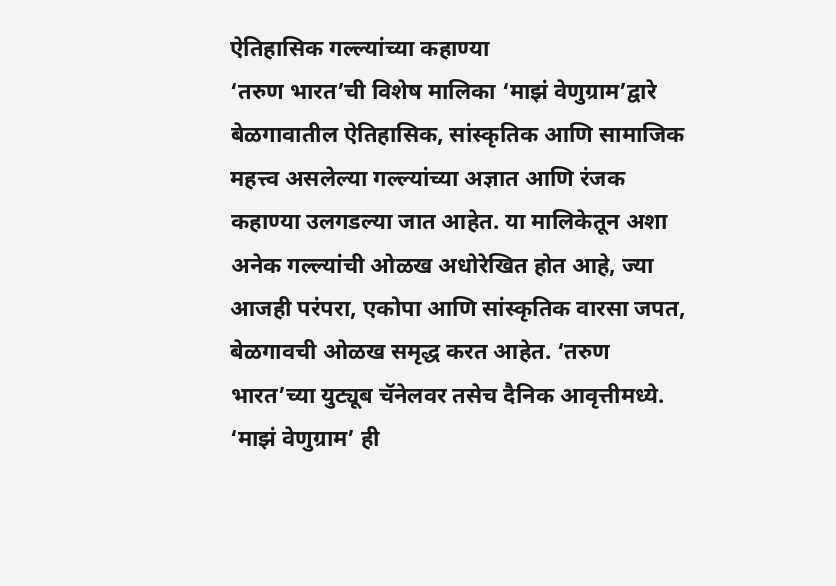ऐतिहासिक गल्ल्यांच्या कहाण्या
‘तरुण भारत’ची विशेष मालिका ‘माझं वेणुग्राम’द्वारे बेळगावातील ऐतिहासिक, सांस्कृतिक आणि सामाजिक महत्त्व असलेल्या गल्ल्यांच्या अज्ञात आणि रंजक कहाण्या उलगडल्या जात आहेत. या मालिकेतून अशा अनेक गल्ल्यांची ओळख अधोरेखित होत आहे, ज्या आजही परंपरा, एकोपा आणि सांस्कृतिक वारसा जपत, बेळगावची ओळख समृद्ध करत आहेत. ‘तरुण भारत’च्या युट्यूब चॅनेलवर तसेच दैनिक आवृत्तीमध्ये. ‘माझं वेणुग्राम’ ही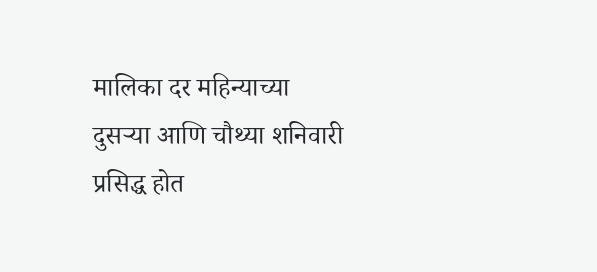मालिका दर महिन्याच्या दुसऱ्या आणि चौथ्या शनिवारी प्रसिद्ध होत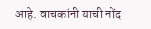आहे. वाचकांनी याची नोंद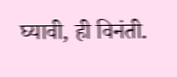घ्यावी, ही विनंती.